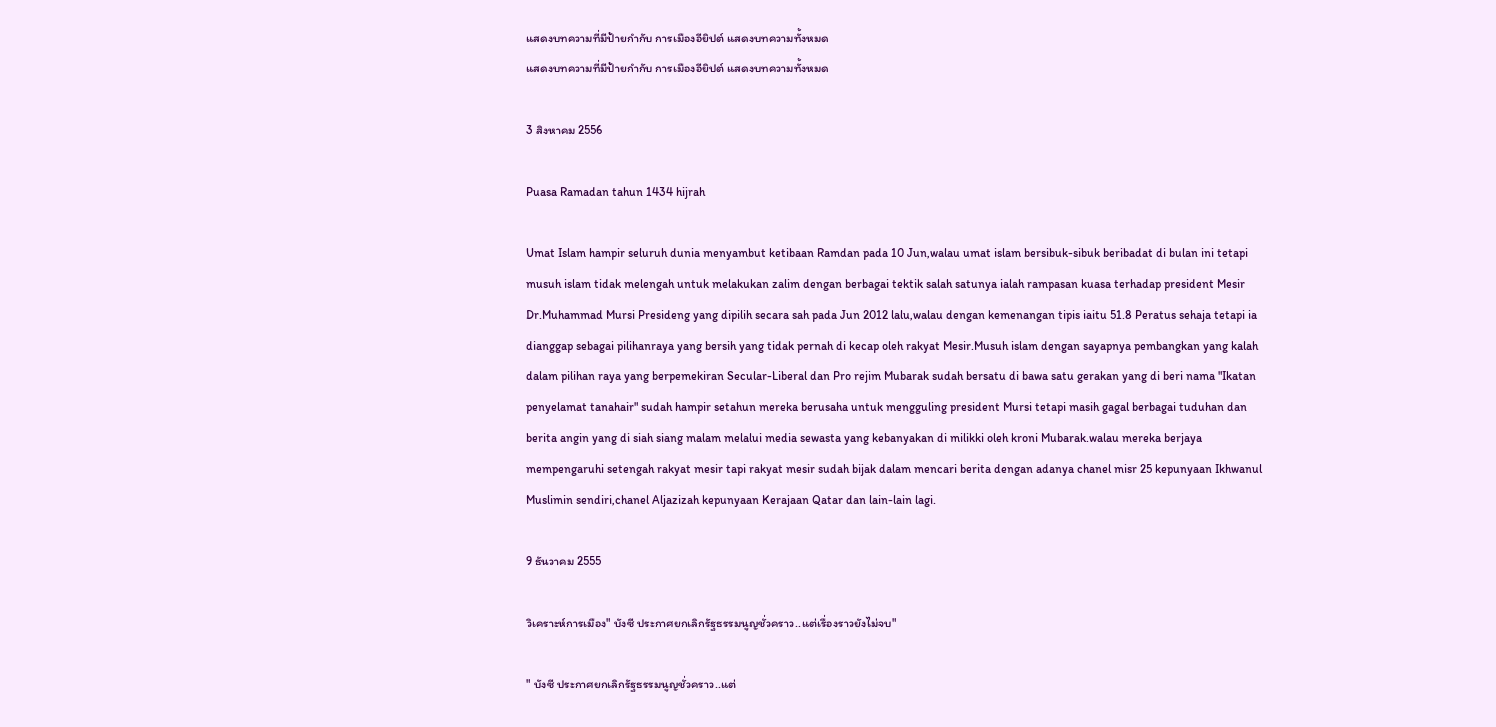แสดงบทความที่มีป้ายกำกับ การเมืองอียิปต์ แสดงบทความทั้งหมด
แสดงบทความที่มีป้ายกำกับ การเมืองอียิปต์ แสดงบทความทั้งหมด

3 สิงหาคม 2556

Puasa Ramadan tahun 1434 hijrah

Umat Islam hampir seluruh dunia menyambut ketibaan Ramdan pada 10 Jun,walau umat islam bersibuk-sibuk beribadat di bulan ini tetapi musuh islam tidak melengah untuk melakukan zalim dengan berbagai tektik salah satunya ialah rampasan kuasa terhadap president Mesir Dr.Muhammad Mursi Presideng yang dipilih secara sah pada Jun 2012 lalu,walau dengan kemenangan tipis iaitu 51.8 Peratus sehaja tetapi ia dianggap sebagai pilihanraya yang bersih yang tidak pernah di kecap oleh rakyat Mesir.Musuh islam dengan sayapnya pembangkan yang kalah dalam pilihan raya yang berpemekiran Secular-Liberal dan Pro rejim Mubarak sudah bersatu di bawa satu gerakan yang di beri nama "Ikatan penyelamat tanahair" sudah hampir setahun mereka berusaha untuk mengguling president Mursi tetapi masih gagal berbagai tuduhan dan berita angin yang di siah siang malam melalui media sewasta yang kebanyakan di milikki oleh kroni Mubarak.walau mereka berjaya mempengaruhi setengah rakyat mesir tapi rakyat mesir sudah bijak dalam mencari berita dengan adanya chanel misr 25 kepunyaan Ikhwanul Muslimin sendiri,chanel Aljazizah kepunyaan Kerajaan Qatar dan lain-lain lagi.

9 ธันวาคม 2555

วิเคราะห์การเมือง" บังซี ประกาศยกเลิกรัฐธรรมนูญชั่วคราว..แต่เรื่องราวยังไม่จบ"

" บังซี ประกาศยกเลิกรัฐธรรมนูญชั่วคราว..แต่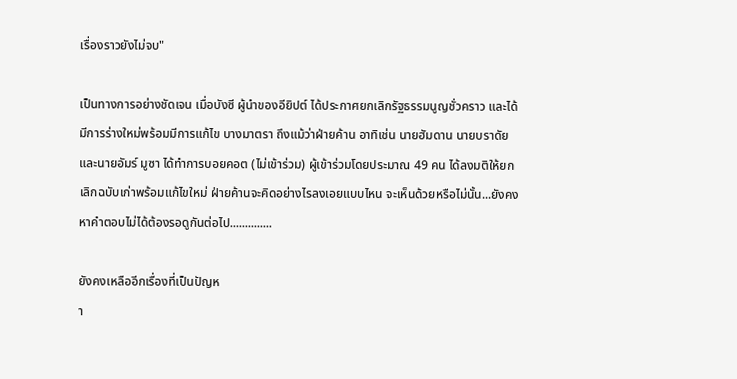เรื่องราวยังไม่จบ"

เป็นทางการอย่างชัดเจน เมื่อบังซี ผู้นำของอียิปต์ ได้ประกาศยกเลิกรัฐธรรมนูญชั่วคราว และได้มีการร่างใหม่พร้อมมีการแก้ไข บางมาตรา ถึงแม้ว่าฝ่ายค้าน อาทิเช่น นายฮัมดาน นายบราดัย และนายอัมร์ มูซา ได้ทำการบอยคอต (ไม่เข้าร่วม) ผู้เข้าร่วมโดยประมาณ 49 คน ได้ลงมติให้ยกเลิกฉบับเก่าพร้อมแก้ไขใหม่ ฝ่ายค้านจะคิดอย่างไรลงเอยแบบไหน จะเห็นด้วยหรือไม่นั้น...ยังคงหาคำตอบไม่ได้ต้องรอดูกันต่อไป..............

ยังคงเหลืออีกเรื่องที่เป็นปัญห
า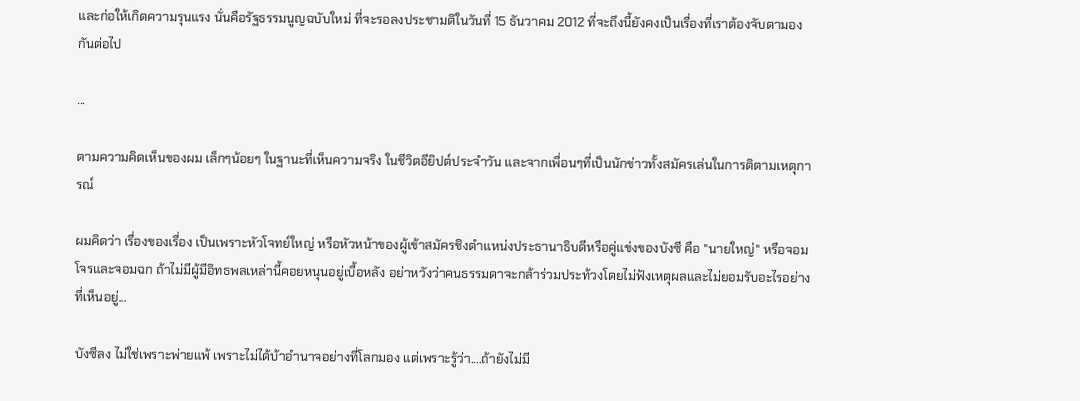และก่อให้เกิดความรุนแรง นั่นคือรัฐธรรมนูญฉบับใหม่ ที่จะรอลงประชามติในวันที่ 15 ธันวาคม 2012 ที่จะถึงนี้ยังคงเป็นเรื่องที่เราต้องจับตามองกันต่อไป

...

ตามความคิดเห็นของผม เล็กๆน้อยๆ ในฐานะที่เห็นความจริง ในชีวิตอียิปต์ประจำวัน และจากเพื่อนๆที่เป็นนักข่าวทั้งสมัครเล่นในการติตามเหตุการณ์

ผมคิดว่า เรื่องของเรื่อง เป็นเพราะหัวโจทย์ใหญ่ หรือหัวหน้าของผู้เข้าสมัครชิงตำแหน่งประธานาธิบดีหรือคู่แข่งของบังซี คือ "นายใหญ่" หรือจอมโจรและจอมฉก ถ้าไม่มีผู้มีอิทธพลเหล่านี้คอยหนุนอยู่เบื้อหลัง อย่าหวังว่าคนธรรมดาจะกล้าร่วมประท้วงโดยไม่ฟังเหตุผลและไม่ยอมรับอะไรอย่างที่เห็นอยู่...

บังซีลง ไม่ใช่เพราะพ่ายแพ้ เพราะไม่ได้บ้าอำนาจอย่างที่โลกมอง แต่เพราะรู้ว่า....ถ้ายังไม่มี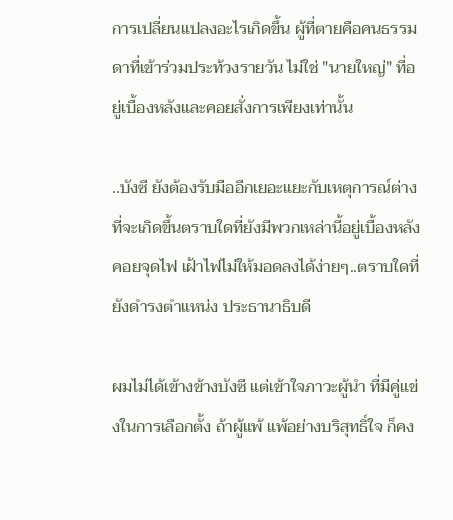การเปลี่ยนแปลงอะไรเกิดขึ้น ผู้ที่ตายคือคนธรรมดาที่เข้าร่วมประท้วงรายวัน ไม่ใช่ "นายใหญ่" ที่อยู่เบื้องหลังและคอยสั่งการเพียงเท่านั้น

..บังซี ยังต้องรับมืออีกเยอะแยะกับเหตุการณ์ต่างที่จะเกิดขึ้นตราบใดที่ยังมีพวกเหล่านี้อยู่เบื้องหลัง คอยจุดไฟ เฝ้าไฟไม่ให้มอดลงได้ง่ายๆ..ตราบใดที่ยังดำรงตำแหน่ง ประธานาธิบดี

ผมไม่ได้เข้างข้างบังซี แต่เข้าใจภาวะผู้นำ ที่มีคู่แข่งในการเลือกตั้ง ถ้าผู้แพ้ แพ้อย่างบริสุทธิ์ใจ ก็คง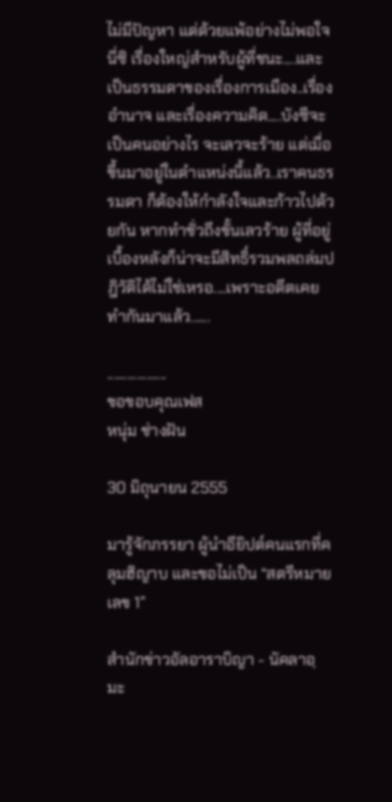ไม่มีปัญหา แต่ด้วยแพ้อย่างไม่พอใจ นี่ซิ เรื่องใหญ่สำหรับผู้ที่ชนะ....และเป็นธรรมดาของเรื่องการเมือง..เรื่องอำนาจ และเรื่องความคิด....บังซีจะเป็นคนอย่างไร จะเลวจะร้าย แต่เมื่อขึ้นมาอยู่ในตำแหน่งนี้แล้ว..เราคนธรรมดา ก็ต้องให้กำลังใจและก้าวไปด้วยกัน หากทำชั่วถึงขั้นเลวร้าย ผู้ที่อยู่เบื้องหลังก็น่าจะมีสิทธิ์รวมพลถล่มปฎิวัติได้ไม่ใช่เหรอ....เพราะอดีตเคยทำกันมาแล้ว......

..................
ขอขอบคุณเฟส
หนุ่ม ช่างฝัน

30 มิถุนายน 2555

มารู้จักภรรยา ผู้นำอียิปต์คนแรกที่คลุมฮิญาบ และขอไม่เป็น “สตรีหมายเลข 1”

สำนักข่าวอัลอาราบิญา - นัคลาอฺ มะ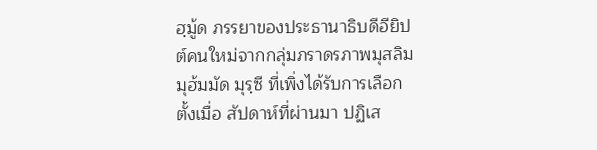ฮฺมู้ด ภรรยาของประธานาธิบดีอียิปต์คนใหม่จากกลุ่มภราดรภาพมุสลิม มุฮ้มมัด มุรฺซี ที่เพิ่งได้รับการเลือกตั้งเมื่อ สัปดาห์ที่ผ่านมา ปฏิเส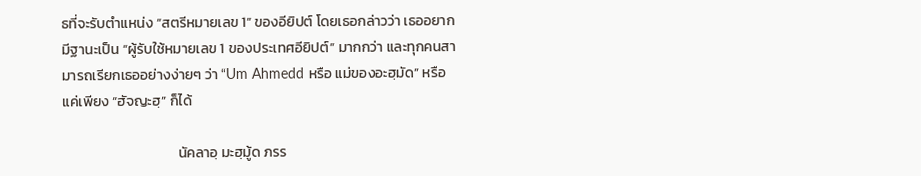ธที่จะรับตำแหน่ง “สตรีหมายเลข 1” ของอียิปต์ โดยเธอกล่าวว่า เธออยากมีฐานะเป็น “ผู้รับใช้หมายเลข 1 ของประเทศอียิปต์” มากกว่า และทุกคนสามารถเรียกเธออย่างง่ายๆ ว่า “Um Ahmedd หรือ แม่ของอะฮฺมัด” หรือแค่เพียง “ฮัจญะฮฺ” ก็ได้

                                    นัคลาอฺ มะฮฺมู้ด ภรร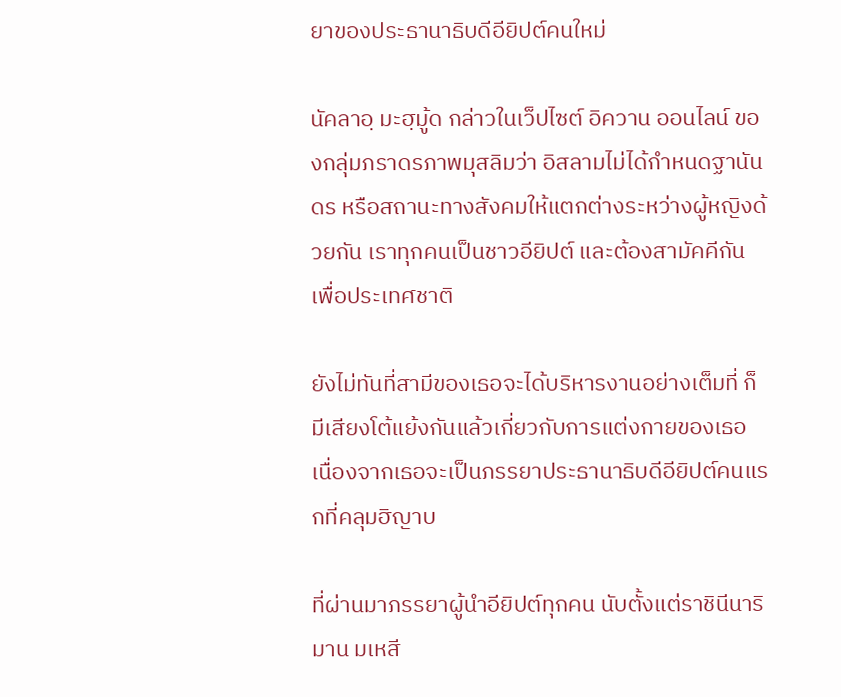ยาของประธานาธิบดีอียิปต์คนใหม่

นัคลาอฺ มะฮฺมู้ด กล่าวในเว็ปไซต์ อิควาน ออนไลน์ ของกลุ่มภราดรภาพมุสลิมว่า อิสลามไม่ได้กำหนดฐานันดร หรือสถานะทางสังคมให้แตกต่างระหว่างผู้หญิงด้วยกัน เราทุกคนเป็นชาวอียิปต์ และต้องสามัคคีกันเพื่อประเทศชาติ

ยังไม่ทันที่สามีของเธอจะได้บริหารงานอย่างเต็มที่ ก็มีเสียงโต้แย้งกันแล้วเกี่ยวกับการแต่งกายของเธอ เนื่องจากเธอจะเป็นภรรยาประธานาธิบดีอียิปต์คนแรกที่คลุมฮิญาบ

ที่ผ่านมาภรรยาผู้นำอียิปต์ทุกคน นับตั้งแต่ราชินีนาริมาน มเหสี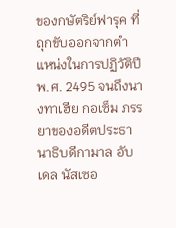ของกษัตริย์ฟารุค ที่ถุกขับออกจากตำแหน่งในการปฏิวัติปี พ.ศ. 2495 จนถึงนางทาเฮีย กอเซ็ม ภรรยาของอดีตประธานาธิบดีกามาล อับเดล นัสเซอ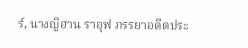ร์, นางญิฮาน ราอุฟ ภรรยาอดีตประ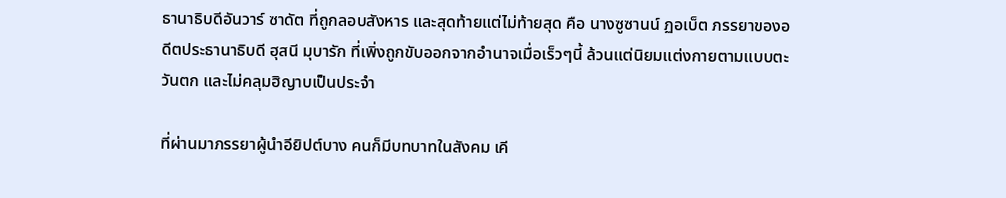ธานาธิบดีอันวาร์ ซาดัต ที่ถูกลอบสังหาร และสุดท้ายแต่ไม่ท้ายสุด คือ นางซูซานน์ ฏอเบ็ต ภรรยาของอดีตประธานาธิบดี ฮุสนี มุบารัก ที่เพิ่งถูกขับออกจากอำนาจเมื่อเร็วๆนี้ ล้วนแต่นิยมแต่งกายตามแบบตะวันตก และไม่คลุมฮิญาบเป็นประจำ

ที่ผ่านมาภรรยาผู้นำอียิปต์บาง คนก็มีบทบาทในสังคม เคี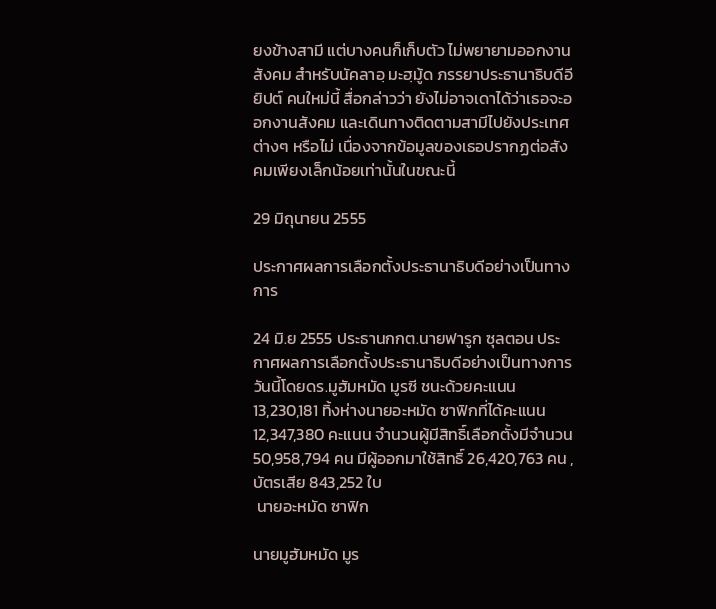ยงข้างสามี แต่บางคนก็เก็บตัว ไม่พยายามออกงานสังคม สำหรับนัคลาอฺ มะฮฺมู้ด ภรรยาประธานาธิบดีอียิปต์ คนใหม่นี้ สื่อกล่าวว่า ยังไม่อาจเดาได้ว่าเธอจะออกงานสังคม และเดินทางติดตามสามีไปยังประเทศต่างๆ หรือไม่ เนื่องจากข้อมูลของเธอปรากฏต่อสังคมเพียงเล็กน้อยเท่านั้นในขณะนี้

29 มิถุนายน 2555

ประกาศผลการเลือกตั้งประธานาธิบดีอย่างเป็นทางการ

24 มิ.ย 2555 ประธานกกต.นายฟารูก ซุลตอน ประกาศผลการเลือกตั้งประธานาธิบดีอย่างเป็นทางการวันนี้โดยดร.มูฮัมหมัด มูรซี ชนะด้วยคะแนน 13,230,181 ทิ้งห่างนายอะหมัด ซาฟิกที่ได้คะแนน 12,347,380 คะแนน จำนวนผู้มีสิทธิ์เลือกตั้งมีจำนวน 50,958,794 คน มีผู้ออกมาใช้สิทธิ์ 26,420,763 คน ,บัตรเสีย 843,252 ใบ
 นายอะหมัด ซาฟิก

นายมูฮัมหมัด มูร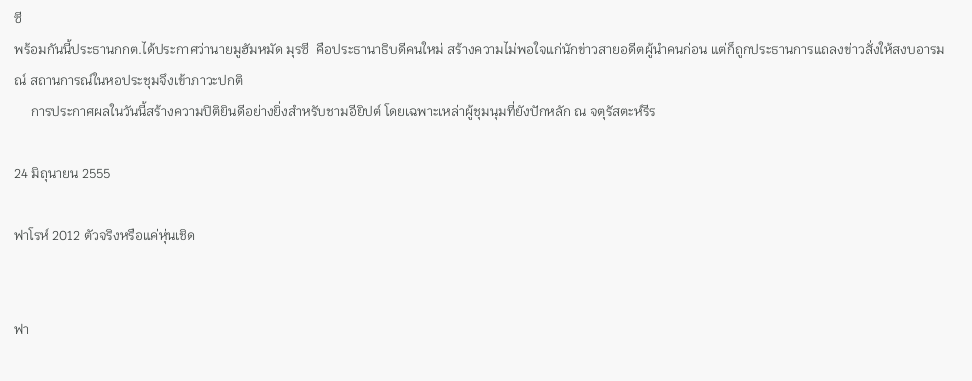ซี
พร้อมกันนี้ประธานกกต.ได้ประกาศว่านายมูฮัมหมัด มุรซี  คือประธานาธิบดีคนใหม่ สร้างความไม่พอใจแก่นักข่าวสายอดีตผู้นำคนก่อน แต่ก็ถูกประธานการแถลงข่าวสั่งให้สงบอารมณ์ สถานการณ์ในหอประชุมจึงเข้าภาวะปกติ
     การประกาศผลในวันนี้สร้างความปิติยินดีอย่างยิ่งสำหรับชามอียิปต์ โดยเฉพาะเหล่าผู้ชุมนุมที่ยังปักหลัก ณ จตุรัสตะห์รีร

24 มิถุนายน 2555

ฟาโรห์ 2012 ตัวจริงหรือแค่หุ่นเชิด


ฟา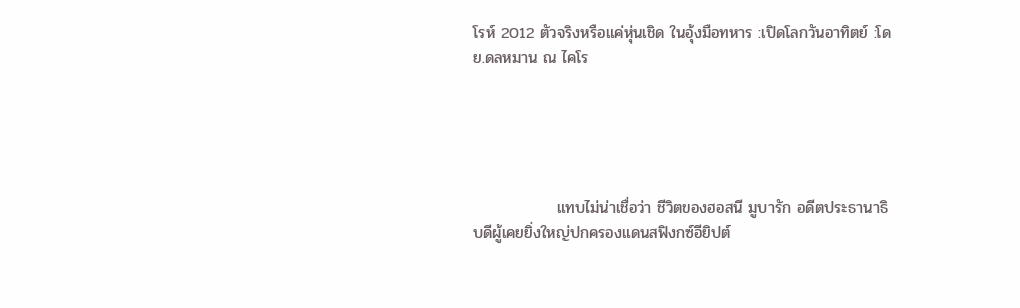โรห์ 2012 ตัวจริงหรือแค่หุ่นเชิด ในอุ้งมือทหาร :เปิดโลกวันอาทิตย์ :โดย.ดลหมาน ณ ไคโร





               แทบไม่น่าเชื่อว่า ชีวิตของฮอสนี มูบารัก อดีตประธานาธิบดีผู้เคยยิ่งใหญ่ปกครองแดนสฟิงกซ์อียิปต์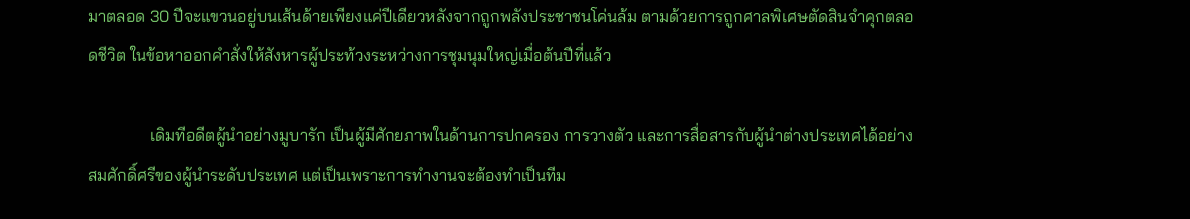มาตลอด 30 ปีจะแขวนอยู่บนเส้นด้ายเพียงแค่ปีเดียวหลังจากถูกพลังประชาชนโค่นล้ม ตามด้วยการถูกศาลพิเศษตัดสินจำคุกตลอดชีวิต ในข้อหาออกคำสั่งให้สังหารผู้ประท้วงระหว่างการชุมนุมใหญ่เมื่อต้นปีที่แล้ว

               เดิมทีอดีตผู้นำอย่างมูบารัก เป็นผู้มีศักยภาพในด้านการปกครอง การวางตัว และการสื่อสารกับผู้นำต่างประเทศได้อย่างสมศักดิ์ศรีของผู้นำระดับประเทศ แต่เป็นเพราะการทำงานจะต้องทำเป็นทีม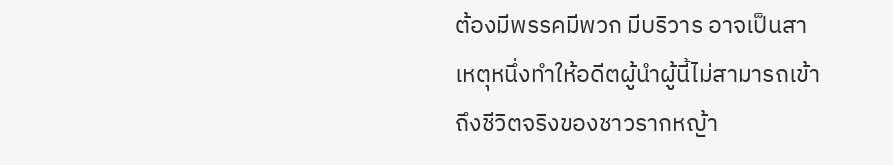ต้องมีพรรคมีพวก มีบริวาร อาจเป็นสาเหตุหนึ่งทำให้อดีตผู้นำผู้นี้ไม่สามารถเข้าถึงชีวิตจริงของชาวรากหญ้า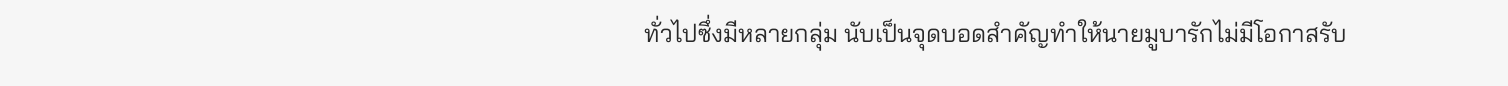ทั่วไปซึ่งมีหลายกลุ่ม นับเป็นจุดบอดสำคัญทำให้นายมูบารักไม่มีโอกาสรับ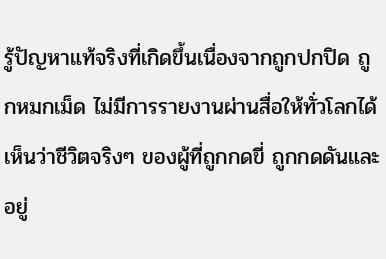รู้ปัญหาแท้จริงที่เกิดขึ้นเนื่องจากถูกปกปิด ถูกหมกเม็ด ไม่มีการรายงานผ่านสื่อให้ทั่วโลกได้เห็นว่าชีวิตจริงๆ ของผู้ที่ถูกกดขี่ ถูกกดดันและอยู่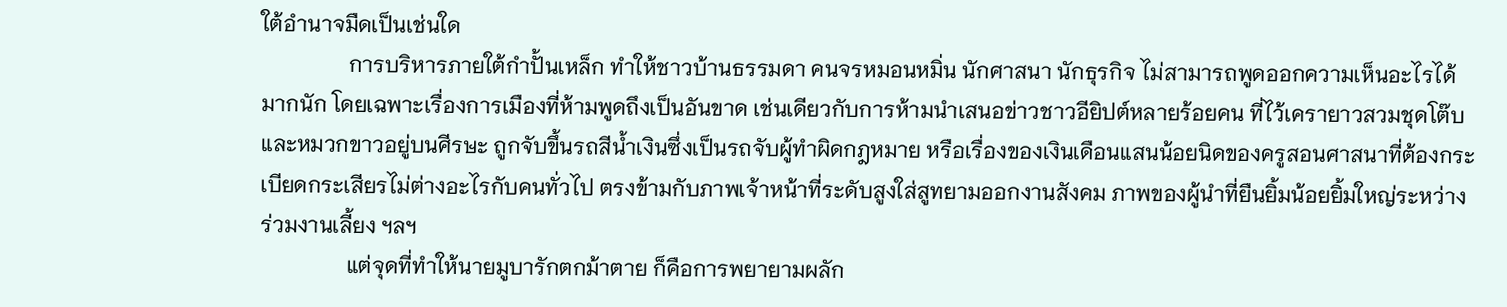ใต้อำนาจมืดเป็นเช่นใด
                การบริหารภายใต้กำปั้นเหล็ก ทำให้ชาวบ้านธรรมดา คนจรหมอนหมิ่น นักศาสนา นักธุรกิจ ไม่สามารถพูดออกความเห็นอะไรได้มากนัก โดยเฉพาะเรื่องการเมืองที่ห้ามพูดถึงเป็นอันขาด เช่นเดียวกับการห้ามนำเสนอข่าวชาวอียิปต์หลายร้อยคน ที่ไว้เครายาวสวมชุดโต๊บและหมวกขาวอยู่บนศีรษะ ถูกจับขึ้นรถสีน้ำเงินซึ่งเป็นรถจับผู้ทำผิดกฎหมาย หรือเรื่องของเงินเดือนแสนน้อยนิดของครูสอนศาสนาที่ต้องกระเบียดกระเสียรไม่ต่างอะไรกับคนทั่วไป ตรงข้ามกับภาพเจ้าหน้าที่ระดับสูงใส่สูทยามออกงานสังคม ภาพของผู้นำที่ยืนยิ้มน้อยยิ้มใหญ่ระหว่างร่วมงานเลี้ยง ฯลฯ
                แต่จุดที่ทำให้นายมูบารักตกม้าตาย ก็คือการพยายามผลัก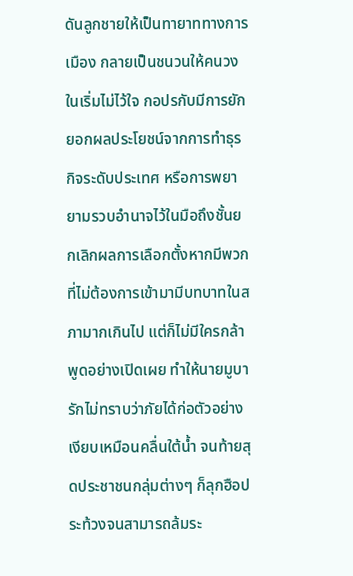ดันลูกชายให้เป็นทายาททางการเมือง กลายเป็นชนวนให้คนวงในเริ่มไม่ไว้ใจ กอปรกับมีการยักยอกผลประโยชน์จากการทำธุรกิจระดับประเทศ หรือการพยายามรวบอำนาจไว้ในมือถึงชั้นยกเลิกผลการเลือกตั้งหากมีพวกที่ไม่ต้องการเข้ามามีบทบาทในสภามากเกินไป แต่ก็ไม่มีใครกล้าพูดอย่างเปิดเผย ทำให้นายมูบารักไม่ทราบว่าภัยได้ก่อตัวอย่างเงียบเหมือนคลื่นใต้น้ำ จนท้ายสุดประชาชนกลุ่มต่างๆ ก็ลุกฮือประท้วงจนสามารถล้มระ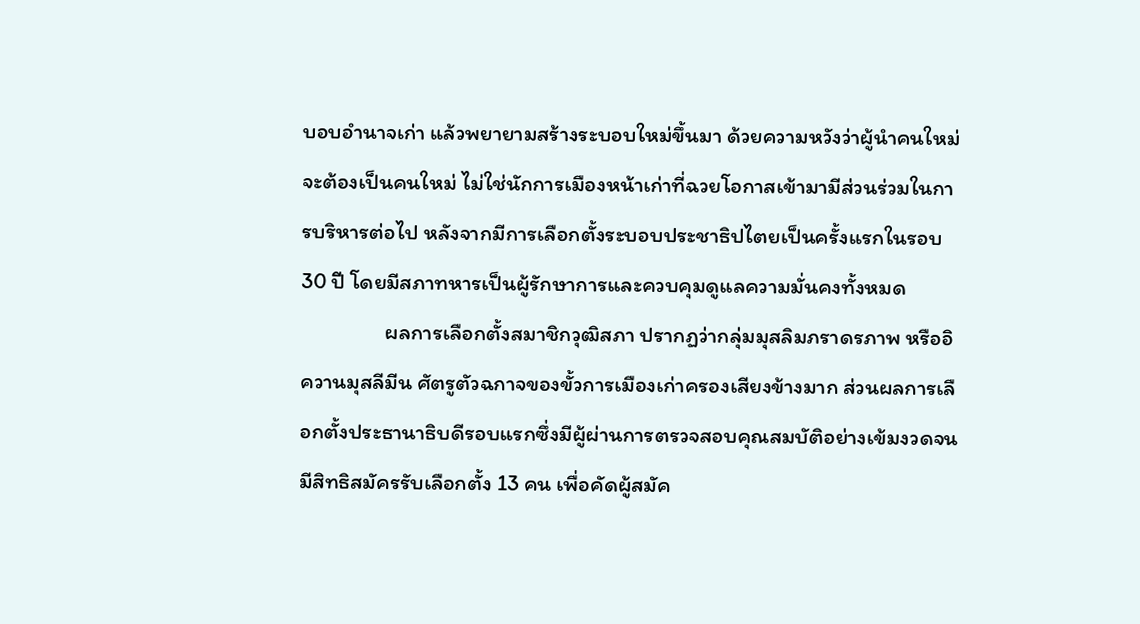บอบอำนาจเก่า แล้วพยายามสร้างระบอบใหม่ขึ้นมา ด้วยความหวังว่าผู้นำคนใหม่จะต้องเป็นคนใหม่ ไม่ใช่นักการเมืองหน้าเก่าที่ฉวยโอกาสเข้ามามีส่วนร่วมในการบริหารต่อไป หลังจากมีการเลือกตั้งระบอบประชาธิปไตยเป็นครั้งแรกในรอบ 30 ปี โดยมีสภาทหารเป็นผู้รักษาการและควบคุมดูแลความมั่นคงทั้งหมด
                 ผลการเลือกตั้งสมาชิกวุฒิสภา ปรากฏว่ากลุ่มมุสลิมภราดรภาพ หรืออิควานมุสลีมีน ศัตรูตัวฉกาจของขั้วการเมืองเก่าครองเสียงข้างมาก ส่วนผลการเลือกตั้งประธานาธิบดีรอบแรกซึ่งมีผู้ผ่านการตรวจสอบคุณสมบัติอย่างเข้มงวดจนมีสิทธิสมัครรับเลือกตั้ง 13 คน เพื่อคัดผู้สมัค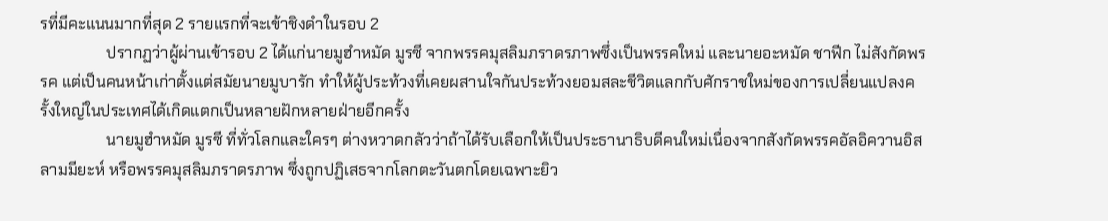รที่มีคะแนนมากที่สุด 2 รายแรกที่จะเข้าชิงดำในรอบ 2
                 ปรากฏว่าผู้ผ่านเข้ารอบ 2 ได้แก่นายมูฮำหมัด มูรซี จากพรรคมุสลิมภราดรภาพซึ่งเป็นพรรคใหม่ และนายอะหมัด ชาฟีก ไม่สังกัดพรรค แต่เป็นคนหน้าเก่าตั้งแต่สมัยนายมูบารัก ทำให้ผู้ประท้วงที่เคยผสานใจกันประท้วงยอมสละชีวิตแลกกับศักราชใหม่ของการเปลี่ยนแปลงครั้งใหญ่ในประเทศได้เกิดแตกเป็นหลายฝักหลายฝ่ายอีกครั้ง
                 นายมูฮำหมัด มูรซี ที่ทั่วโลกและใครๆ ต่างหวาดกลัวว่าถ้าได้รับเลือกให้เป็นประธานาธิบดีคนใหม่เนื่องจากสังกัดพรรคอัลอิควานอิสลามมียะห์ หรือพรรคมุสลิมภราดรภาพ ซึ่งถูกปฏิเสธจากโลกตะวันตกโดยเฉพาะยิว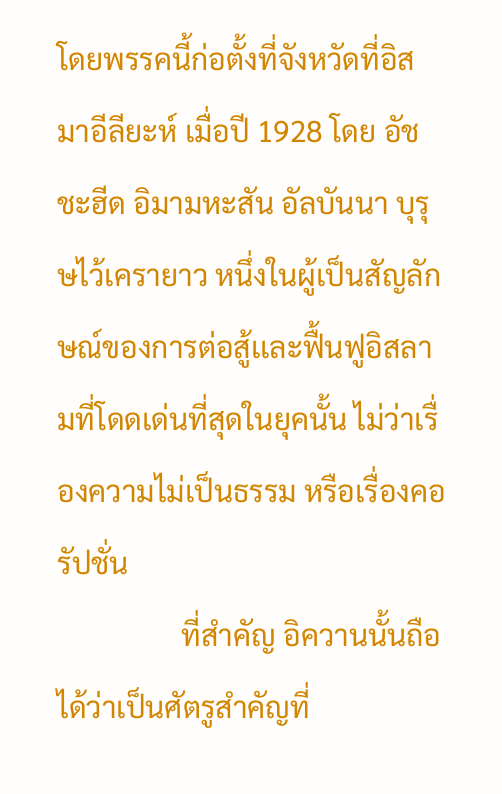โดยพรรคนี้ก่อตั้งที่จังหวัดที่อิสมาอีลียะห์ เมื่อปี 1928 โดย อัชชะฮีด อิมามหะสัน อัลบันนา บุรุษไว้เครายาว หนึ่งในผู้เป็นสัญลักษณ์ของการต่อสู้เเละฟื้นฟูอิสลามที่โดดเด่นที่สุดในยุคนั้น ไม่ว่าเรื่องความไม่เป็นธรรม หรือเรื่องคอรัปชั่น
                 ที่สำคัญ อิควานนั้นถือได้ว่าเป็นศัตรูสำคัญที่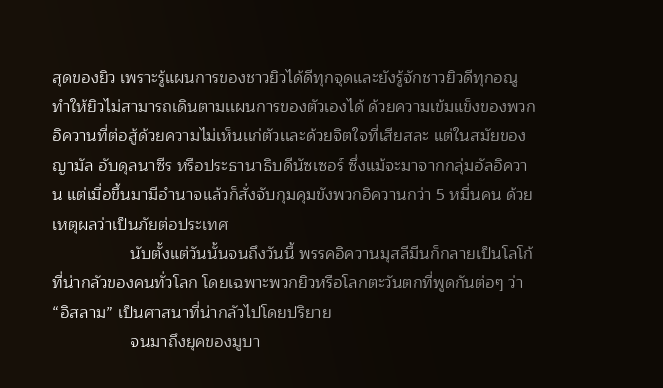สุดของยิว เพราะรู้แผนการของชาวยิวได้ดีทุกจุดและยังรู้จักชาวยิวดีทุกอณู ทำให้ยิวไม่สามารถเดินตามเเผนการของตัวเองได้ ด้วยความเข้มแข็งของพวกอิควานที่ต่อสู้ด้วยความไม่เห็นเเก่ตัวเเละด้วยจิตใจที่เสียสละ แต่ในสมัยของญามัล อับดุลนาซีร หรือประธานาธิบดีนัซเซอร์ ซึ่งแม้จะมาจากกลุ่มอัลอิควาน แต่เมื่อขึ้นมามีอำนาจแล้วก็สั่งจับกุมคุมขังพวกอิควานกว่า 5 หมื่นคน ด้วยเหตุผลว่าเป็นภัยต่อประเทศ
                 นับตั้งแต่วันนั้นจนถึงวันนี้ พรรคอิควานมุสลีมีนก็กลายเป็นโลโก้ที่น่ากลัวของคนทั่วโลก โดยเฉพาะพวกยิวหรือโลกตะวันตกที่พูดกันต่อๆ ว่า “อิสลาม” เป็นศาสนาที่น่ากลัวไปโดยปริยาย
                 จนมาถึงยุคของมูบา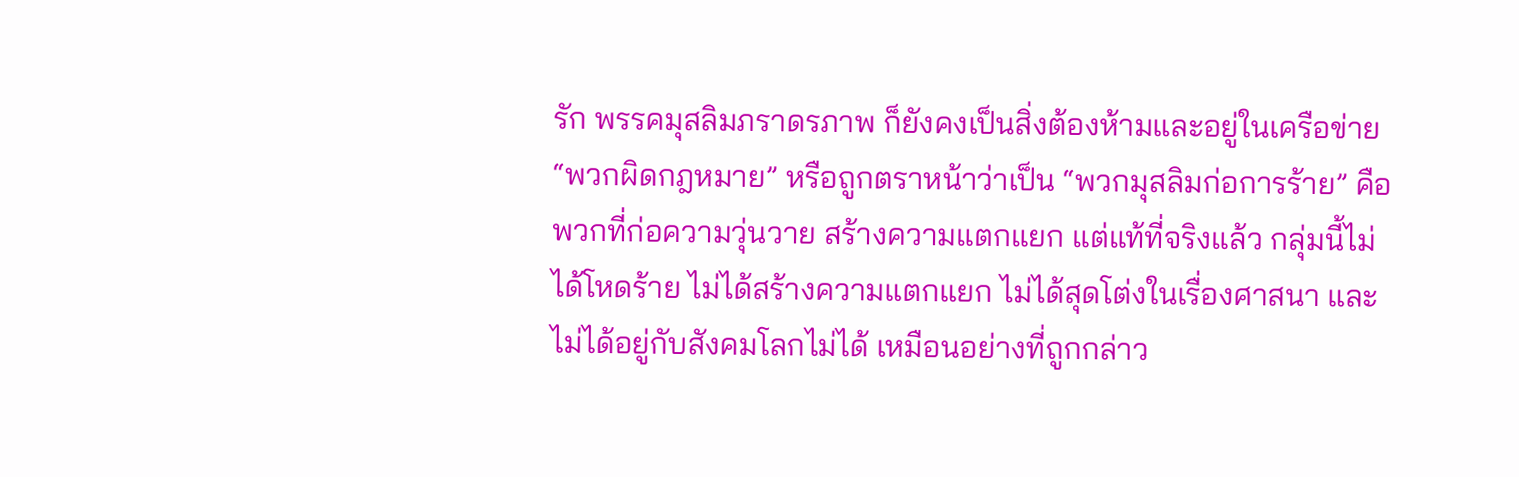รัก พรรคมุสลิมภราดรภาพ ก็ยังคงเป็นสิ่งต้องห้ามและอยู่ในเครือข่าย “พวกผิดกฎหมาย” หรือถูกตราหน้าว่าเป็น “พวกมุสลิมก่อการร้าย” คือพวกที่ก่อความวุ่นวาย สร้างความแตกแยก แต่แท้ที่จริงแล้ว กลุ่มนี้ไม่ได้โหดร้าย ไม่ได้สร้างความแตกแยก ไม่ได้สุดโต่งในเรื่องศาสนา และไม่ได้อยู่กับสังคมโลกไม่ได้ เหมือนอย่างที่ถูกกล่าว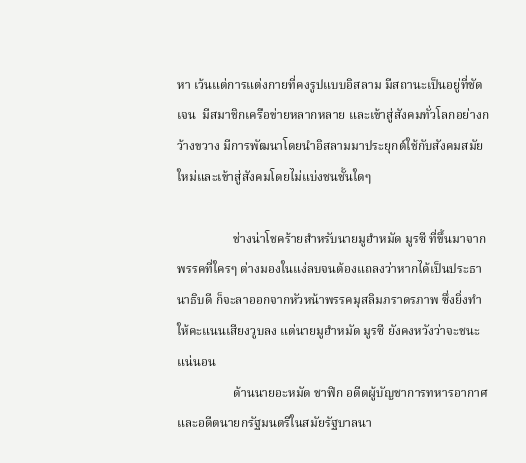หา เว้นแต่การแต่งกายที่คงรูปแบบอิสลาม มีสถานะเป็นอยู่ที่ชัดเจน  มีสมาชิกเครือข่ายหลากหลาย และเข้าสู่สังคมทั่วโลกอย่างกว้างขวาง มีการพัฒนาโดยนำอิสลามมาประยุกต์ใช้กับสังคมสมัยใหม่และเข้าสู่สังคมโดยไม่แบ่งชนชั้นใดๆ

                  ช่างน่าโชคร้ายสำหรับนายมูฮำหมัด มูรซี ที่ขึ้นมาจากพรรคที่ใครๆ ต่างมองในแง่ลบจนต้องแถลงว่าหากได้เป็นประธานาธิบดี ก็จะลาออกจากหัวหน้าพรรคมุสลิมภราดรภาพ ซึ่งยิ่งทำให้คะแนนเสียงวูบลง แต่นายมูฮำหมัด มูรซี ยังคงหวังว่าจะชนะแน่นอน
                  ด้านนายอะหมัด ชาฟิก อดีตผู้บัญชาการทหารอากาศ และอดีตนายกรัฐมนตรีในสมัยรัฐบาลนา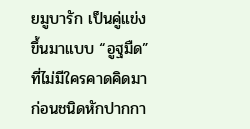ยมูบารัก เป็นคู่แข่งขึ้นมาแบบ “อูฐมืด” ที่ไม่มีใครคาดคิดมาก่อนชนิดหักปากกา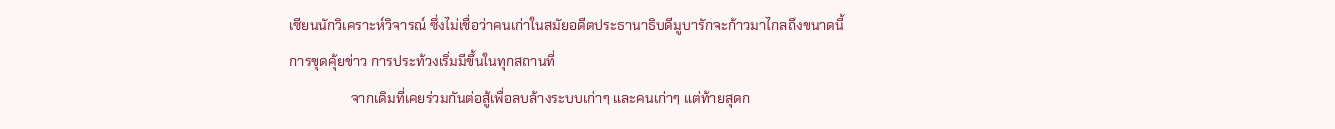เซียนนักวิเคราะห์วิจารณ์ ซึ่งไม่เชื่อว่าคนเก่าในสมัยอดีตประธานาธิบดีมูบารักจะก้าวมาไกลถึงขนาดนี้ การขุดคุ้ยข่าว การประท้วงเริ่มมีขึ้นในทุกสถานที่
                  จากเดิมที่เคยร่วมกันต่อสู้เพื่อลบล้างระบบเก่าๆ และคนเก่าๆ แต่ท้ายสุดก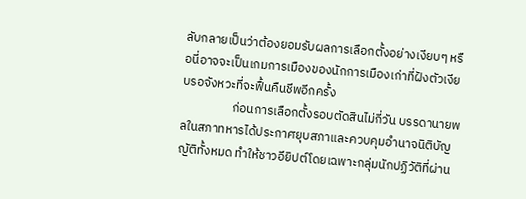ลับกลายเป็นว่าต้องยอมรับผลการเลือกตั้งอย่างเงียบๆ หรือนี่อาจจะเป็นเกมการเมืองของนักการเมืองเก่าที่ฝังตัวเงียบรอจังหวะที่จะฟื้นคืนชีพอีกครั้ง
                  ก่อนการเลือกตั้งรอบตัดสินไม่กี่วัน บรรดานายพลในสภาทหารได้ประกาศยุบสภาและควบคุมอำนาจนิติบัญญัติทั้งหมด ทำให้ชาวอียิปต์โดยเฉพาะกลุ่มนักปฏิวัติที่ผ่าน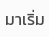มาเริ่ม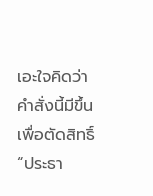เอะใจคิดว่าคำสั่งนี้มีขึ้นเพื่อตัดสิทธิ์ “ประธา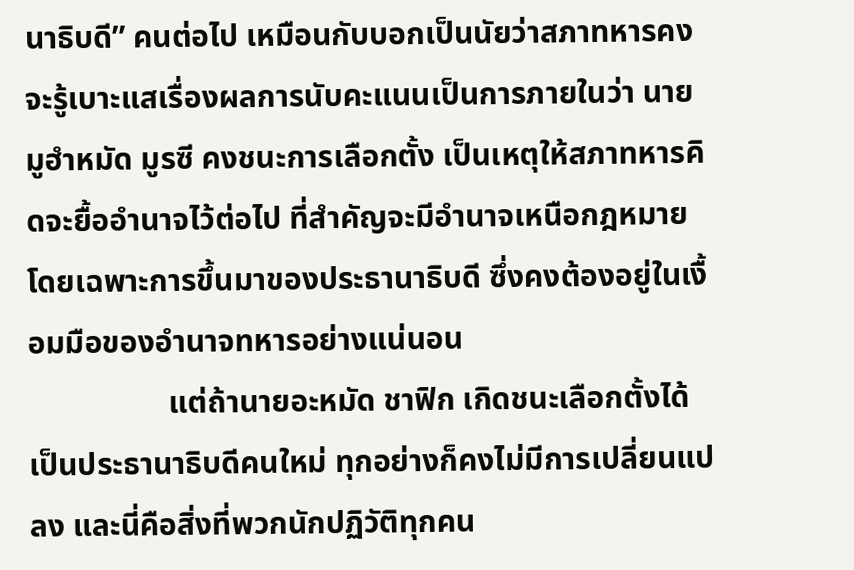นาธิบดี” คนต่อไป เหมือนกับบอกเป็นนัยว่าสภาทหารคงจะรู้เบาะแสเรื่องผลการนับคะแนนเป็นการภายในว่า นายมูฮำหมัด มูรซี คงชนะการเลือกตั้ง เป็นเหตุให้สภาทหารคิดจะยื้ออำนาจไว้ต่อไป ที่สำคัญจะมีอำนาจเหนือกฎหมายโดยเฉพาะการขึ้นมาของประธานาธิบดี ซึ่งคงต้องอยู่ในเงื้อมมือของอำนาจทหารอย่างแน่นอน
                  แต่ถ้านายอะหมัด ชาฟิก เกิดชนะเลือกตั้งได้เป็นประธานาธิบดีคนใหม่ ทุกอย่างก็คงไม่มีการเปลี่ยนแปลง และนี่คือสิ่งที่พวกนักปฏิวัติทุกคน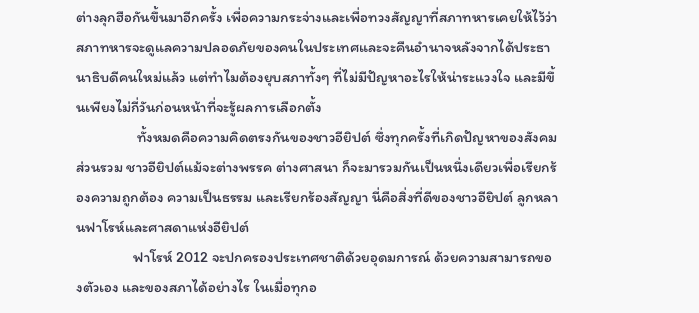ต่างลุกฮือกันขึ้นมาอีกครั้ง เพื่อความกระจ่างและเพื่อทวงสัญญาที่สภาทหารเคยให้ไว้ว่า สภาทหารจะดูแลความปลอดภัยของคนในประเทศและจะคืนอำนาจหลังจากได้ประธานาธิบดีคนใหม่แล้ว แต่ทำไมต้องยุบสภาทั้งๆ ที่ไม่มีปัญหาอะไรให้น่าระแวงใจ และมีขึ้นเพียงไม่กี่วันก่อนหน้าที่จะรู้ผลการเลือกตั้ง
                  ทั้งหมดคือความคิดตรงกันของชาวอียิปต์ ซึ่งทุกครั้งที่เกิดปัญหาของสังคมส่วนรวม ชาวอียิปต์แม้จะต่างพรรค ต่างศาสนา ก็จะมารวมกันเป็นหนึ่งเดียวเพื่อเรียกร้องความถูกต้อง ความเป็นธรรม และเรียกร้องสัญญา นี่คือสิ่งที่ดีของชาวอียิปต์ ลูกหลานฟาโรห์และศาสดาแห่งอียิปต์
                 ฟาโรห์ 2012 จะปกครองประเทศชาติด้วยอุดมการณ์ ด้วยความสามารถของตัวเอง และของสภาได้อย่างไร ในเมื่อทุกอ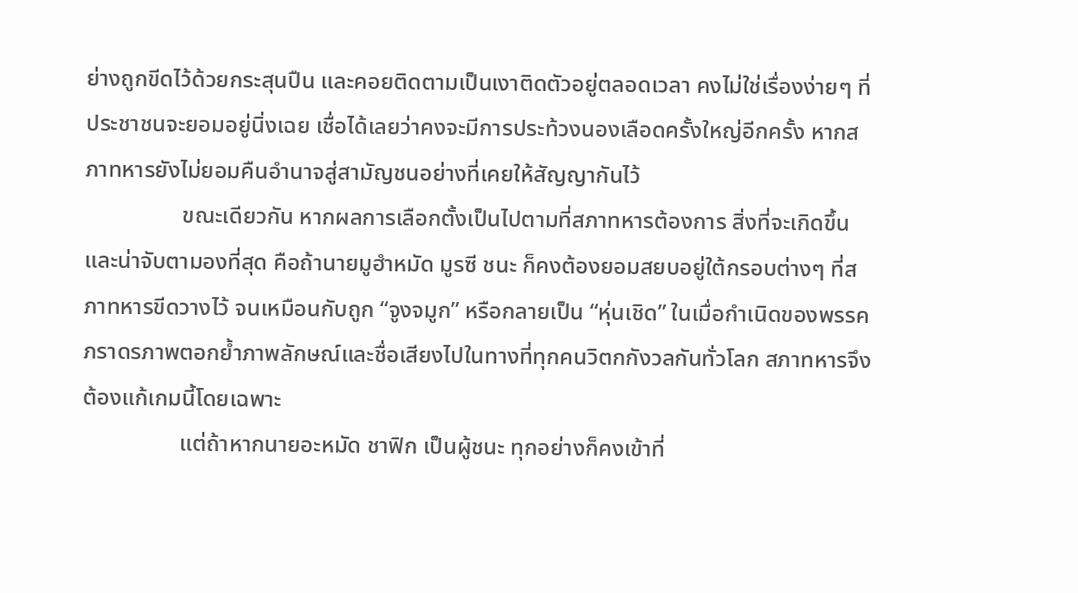ย่างถูกขีดไว้ด้วยกระสุนปืน และคอยติดตามเป็นเงาติดตัวอยู่ตลอดเวลา คงไม่ใช่เรื่องง่ายๆ ที่ประชาชนจะยอมอยู่นิ่งเฉย เชื่อได้เลยว่าคงจะมีการประท้วงนองเลือดครั้งใหญ่อีกครั้ง หากสภาทหารยังไม่ยอมคืนอำนาจสู่สามัญชนอย่างที่เคยให้สัญญากันไว้
                 ขณะเดียวกัน หากผลการเลือกตั้งเป็นไปตามที่สภาทหารต้องการ สิ่งที่จะเกิดขึ้นและน่าจับตามองที่สุด คือถ้านายมูฮำหมัด มูรซี ชนะ ก็คงต้องยอมสยบอยู่ใต้กรอบต่างๆ ที่สภาทหารขีดวางไว้ จนเหมือนกับถูก “จูงจมูก” หรือกลายเป็น “หุ่นเชิด” ในเมื่อกำเนิดของพรรคภราดรภาพตอกย้ำภาพลักษณ์และชื่อเสียงไปในทางที่ทุกคนวิตกกังวลกันทั่วโลก สภาทหารจึงต้องแก้เกมนี้โดยเฉพาะ
                 แต่ถ้าหากนายอะหมัด ชาฟิก เป็นผู้ชนะ ทุกอย่างก็คงเข้าที่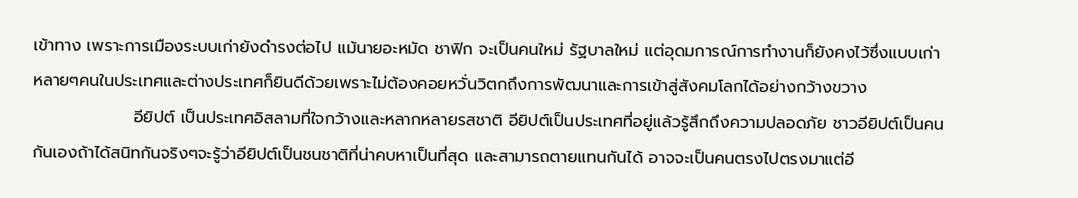เข้าทาง เพราะการเมืองระบบเก่ายังดำรงต่อไป แม้นายอะหมัด ชาฟิก จะเป็นคนใหม่ รัฐบาลใหม่ แต่อุดมการณ์การทำงานก็ยังคงไว้ซึ่งแบบเก่า หลายๆคนในประเทศและต่างประเทศก็ยินดีด้วยเพราะไม่ต้องคอยหวั่นวิตกถึงการพัฒนาและการเข้าสู่สังคมโลกได้อย่างกว้างขวาง
                 อียิปต์ เป็นประเทศอิสลามที่ใจกว้างและหลากหลายรสชาติ อียิปต์เป็นประเทศที่อยู่แล้วรู้สึกถึงความปลอดภัย ชาวอียิปต์เป็นคนกันเองถ้าได้สนิทกันจริงๆจะรู้ว่าอียิปต์เป็นชนชาติที่น่าคบหาเป็นที่สุด และสามารถตายแทนกันได้ อาจจะเป็นคนตรงไปตรงมาแต่อี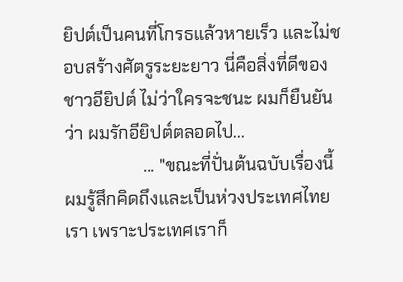ยิปต์เป็นคนที่โกรธแล้วหายเร็ว และไม่ชอบสร้างศัตรูระยะยาว นี่คือสิ่งที่ดีของชาวอียิปต์ ไม่ว่าใครจะชนะ ผมก็ยืนยันว่า ผมรักอียิปต์ตลอดไป...
                  ... "ขณะที่ปั่นต้นฉบับเรื่องนี้ ผมรู้สึกคิดถึงและเป็นห่วงประเทศไทยเรา เพราะประเทศเราก็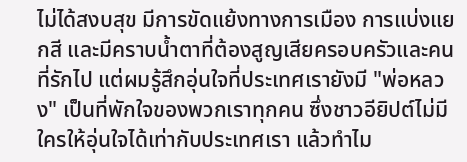ไม่ได้สงบสุข มีการขัดแย้งทางการเมือง การแบ่งแยกสี และมีคราบน้ำตาที่ต้องสูญเสียครอบครัวและคนที่รักไป แต่ผมรู้สึกอุ่นใจที่ประเทศเรายังมี "พ่อหลวง" เป็นที่พักใจของพวกเราทุกคน ซึ่งชาวอียิปต์ไม่มีใครให้อุ่นใจได้เท่ากับประเทศเรา แล้วทำไม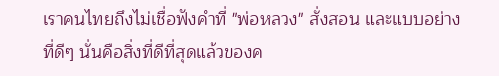เราคนไทยถึงไม่เชื่อฟังคำที่ "พ่อหลวง" สั่งสอน และแบบอย่างที่ดีๆ นั่นคือสิ่งที่ดีที่สุดแล้วของค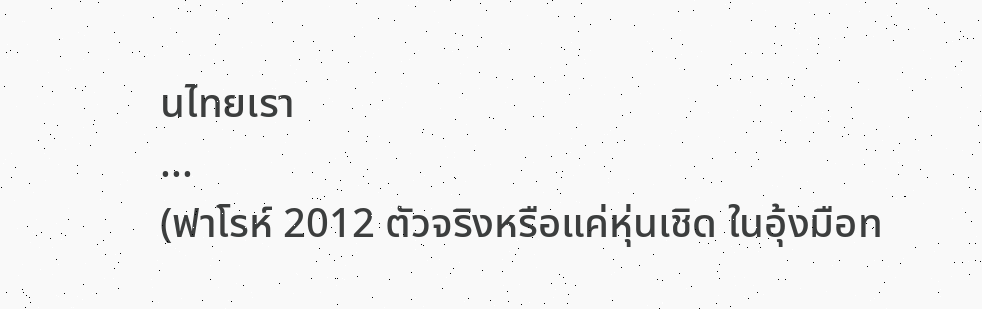นไทยเรา
...
(ฟาโรห์ 2012 ตัวจริงหรือแค่หุ่นเชิด ในอุ้งมือท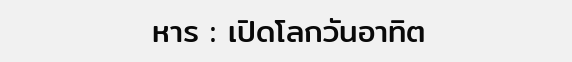หาร : เปิดโลกวันอาทิต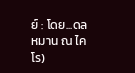ย์ : โดย...ดลหมาน ณ ไคโร)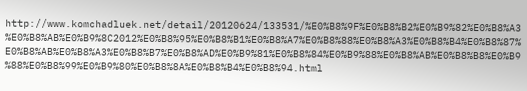http://www.komchadluek.net/detail/20120624/133531/%E0%B8%9F%E0%B8%B2%E0%B9%82%E0%B8%A3%E0%B8%AB%E0%B9%8C2012%E0%B8%95%E0%B8%B1%E0%B8%A7%E0%B8%88%E0%B8%A3%E0%B8%B4%E0%B8%87%E0%B8%AB%E0%B8%A3%E0%B8%B7%E0%B8%AD%E0%B9%81%E0%B8%84%E0%B9%88%E0%B8%AB%E0%B8%B8%E0%B9%88%E0%B8%99%E0%B9%80%E0%B8%8A%E0%B8%B4%E0%B8%94.html